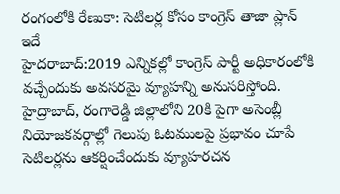రంగంలోకి రేణుకా: సెటిలర్ల కోసం కాంగ్రెస్ తాజా ప్లాన్ ఇదే
హైదరాబాద్:2019 ఎన్నికల్లో కాంగ్రెస్ పార్టీ అధికారంలోకి వచ్చేందుకు అవసరమై వ్యూహన్ని అనుసరిస్తోంది. హైద్రాబాద్, రంగారెడ్డి జిల్లాలోని 20కి పైగా అసెంబ్లీ నియోజకవర్గాల్లో గెలుపు ఓటములపై ప్రభావం చూపే సెటిలర్లను ఆకర్షించేందుకు వ్యూహరచన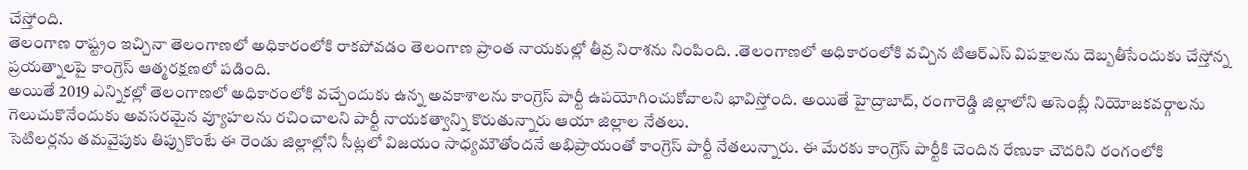చేస్తోంది.
తెలంగాణ రాష్ట్రం ఇచ్చినా తెలంగాణలో అధికారంలోకి రాకపోవడం తెలంగాణ ప్రాంత నాయకుల్లో తీవ్ర నిరాశను నింపింది. .తెలంగాణలో అధికారంలోకి వచ్చిన టిఆర్ఎస్ విపక్షాలను దెబ్బతీసేందుకు చేస్తోన్న ప్రయత్నాలపై కాంగ్రెస్ ఆత్మరక్షణలో పడింది.
అయితే 2019 ఎన్నికల్లో తెలంగాణలో అధికారంలోకి వచ్చేందుకు ఉన్న అవకాశాలను కాంగ్రెస్ పార్టీ ఉపయోగించుకోవాలని భావిస్తోంది. అయితే హైద్రాబాద్, రంగారెడ్డి జిల్లాలోని అసెంబ్లీ నియోజకవర్గాలను గెలుచుకొనేందుకు అవసరమైన వ్యూహలను రచించాలని పార్టీ నాయకత్వాన్ని కొరుతున్నారు ఆయా జిల్లాల నేతలు.
సెటిలర్లను తమవైపుకు తిప్పుకొంటే ఈ రెండు జిల్లాల్లోని సీట్లలో విజయం సాధ్యమౌతోందనే అభిప్రాయంతో కాంగ్రెస్ పార్టీ నేతలున్నారు. ఈ మేరకు కాంగ్రెస్ పార్టీకి చెందిన రేణుకా చౌదరిని రంగంలోకి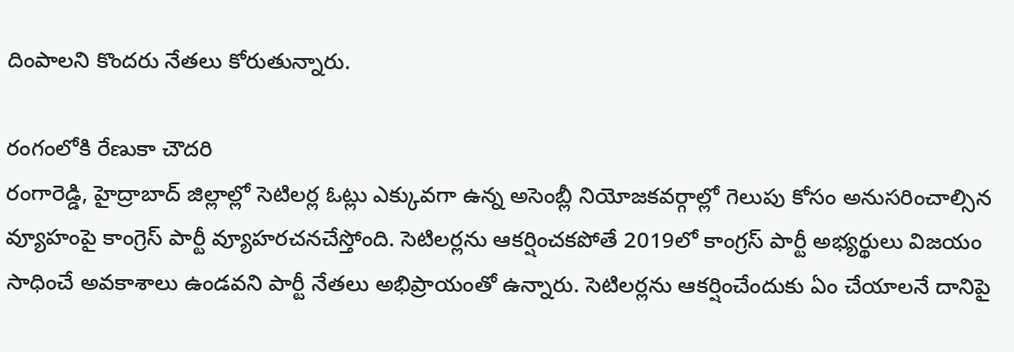దింపాలని కొందరు నేతలు కోరుతున్నారు.

రంగంలోకి రేణుకా చౌదరి
రంగారెడ్డి, హైద్రాబాద్ జిల్లాల్లో సెటిలర్ల ఓట్లు ఎక్కువగా ఉన్న అసెంబ్లీ నియోజకవర్గాల్లో గెలుపు కోసం అనుసరించాల్సిన వ్యూహంపై కాంగ్రెస్ పార్టీ వ్యూహరచనచేస్తోంది. సెటిలర్లను ఆకర్షించకపోతే 2019లో కాంగ్రస్ పార్టీ అభ్యర్థులు విజయం సాధించే అవకాశాలు ఉండవని పార్టీ నేతలు అభిప్రాయంతో ఉన్నారు. సెటిలర్లను ఆకర్షించేందుకు ఏం చేయాలనే దానిపై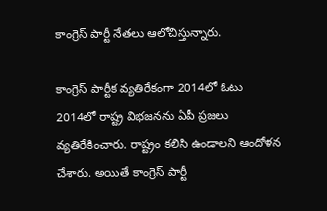కాంగ్రెస్ పార్టీ నేతలు ఆలోచిస్తున్నారు.

కాంగ్రెస్ పార్టీక వ్యతిరేకంగా 2014లో ఓటు
2014లో రాష్ట్ర విభజనను ఏపీ ప్రజలు వ్యతిరేకించారు. రాష్ట్రం కలిసి ఉండాలని ఆందోళన చేశారు. అయితే కాంగ్రెస్ పార్టీ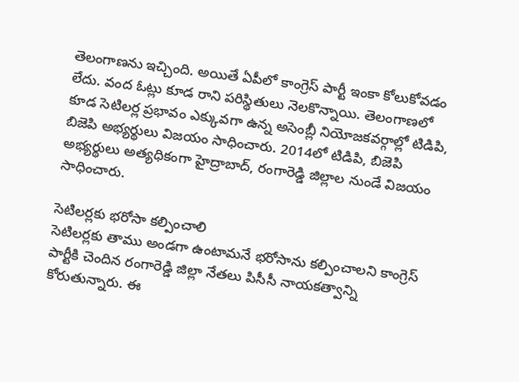తెలంగాణను ఇచ్చింది. అయితే ఏపీలో కాంగ్రెస్ పార్టీ ఇంకా కోలుకోవడం లేదు. వంద ఓట్లు కూడ రాని పరిస్థితులు నెలకొన్నాయి. తెలంగాణలో కూడ సెటిలర్ల ప్రభావం ఎక్కువగా ఉన్న అసెంబ్లీ నియోజకవర్గాల్లో టిడిపి, బిజెపి అభ్యర్థులు విజయం సాధించారు. 2014లో టిడిపి, బిజెపి అభ్యర్థులు అత్యధికంగా హైద్రాబాద్, రంగారెడ్డి జిల్లాల నుండే విజయం సాధించారు.

సెటిలర్లకు భరోసా కల్పించాలి
సెటిలర్లకు తాము అండగా ఉంటామనే భరోసాను కల్పించాలని కాంగ్రెస్ పార్టీకి చెందిన రంగారెడ్డి జిల్లా నేతలు పిసీసీ నాయకత్వాన్ని కోరుతున్నారు. ఈ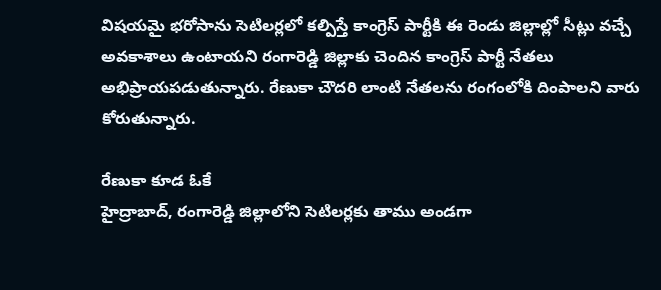విషయమై భరోసాను సెటిలర్లలో కల్పిస్తే కాంగ్రెస్ పార్టీకి ఈ రెండు జిల్లాల్లో సీట్లు వచ్చే అవకాశాలు ఉంటాయని రంగారెడ్డి జిల్లాకు చెందిన కాంగ్రెస్ పార్టీ నేతలు అభిప్రాయపడుతున్నారు. రేణుకా చౌదరి లాంటి నేతలను రంగంలోకి దింపాలని వారు కోరుతున్నారు.

రేణుకా కూడ ఓకే
హైద్రాబాద్, రంగారెడ్డి జిల్లాలోని సెటిలర్లకు తాము అండగా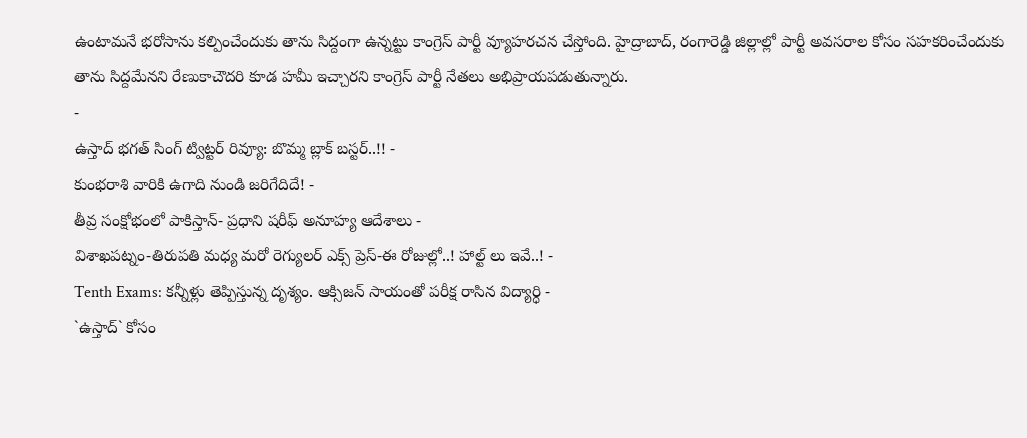ఉంటామనే భరోసాను కల్పించేందుకు తాను సిద్దంగా ఉన్నట్టు కాంగ్రెస్ పార్టీ వ్యూహరచన చేస్తోంది. హైద్రాబాద్, రంగారెడ్డి జిల్లాల్లో పార్టీ అవసరాల కోసం సహకరించేందుకు తాను సిద్దమేనని రేణుకాచౌదరి కూడ హమీ ఇచ్చారని కాంగ్రెస్ పార్టీ నేతలు అభిప్రాయపడుతున్నారు.
-
ఉస్తాద్ భగత్ సింగ్ ట్విట్టర్ రివ్యూ: బొమ్మ బ్లాక్ బస్టర్..!! -
కుంభరాశి వారికి ఉగాది నుండి జరిగేదిదే! -
తీవ్ర సంక్షోభంలో పాకిస్తాన్- ప్రధాని షరీఫ్ అనూహ్య ఆదేశాలు -
విశాఖపట్నం-తిరుపతి మధ్య మరో రెగ్యులర్ ఎక్స్ ప్రెస్-ఈ రోజుల్లో..! హాల్ట్ లు ఇవే..! -
Tenth Exams: కన్నీళ్లు తెప్పిస్తున్న దృశ్యం. ఆక్సిజన్ సాయంతో పరీక్ష రాసిన విద్యార్ధి -
`ఉస్తాద్` కోసం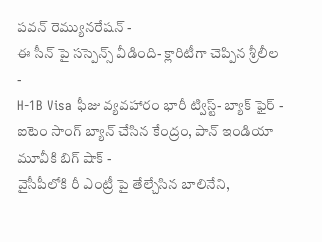పవన్ రెమ్యునరేషన్ -
ఈ సీన్ పై సస్పెన్స్ వీడింది- క్లారిటీగా చెప్పిన శ్రీలీల -
H-1B Visa ఫీజు వ్యవహారం భారీ ట్విస్ట్- బ్యాక్ ఫైర్ -
ఐటెం సాంగ్ బ్యాన్ చేసిన కేంద్రం, పాన్ ఇండియా మూవీకి బిగ్ షాక్ -
వైసీపీలోకి రీ ఎంట్రీ పై తేల్చేసిన బాలినేని,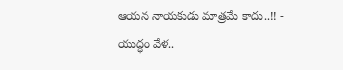ఆయన నాయకుడు మాత్రమే కాదు..!! -
యుద్ధం వేళ..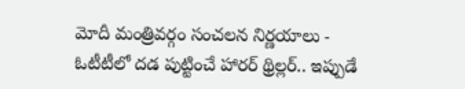మోదీ మంత్రివర్గం సంచలన నిర్ణయాలు -
ఓటీటీలో దడ పుట్టించే హారర్ థ్రిల్లర్.. ఇప్పుడే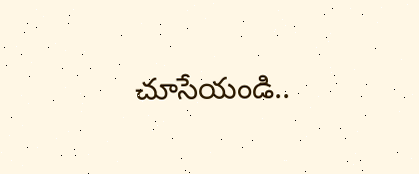చూసేయండి..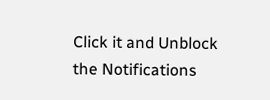Click it and Unblock the Notifications